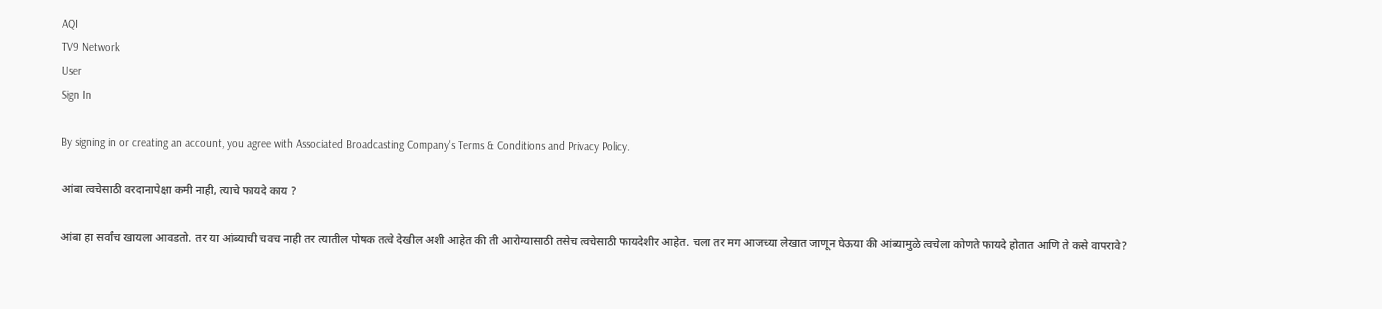AQI
TV9 Network
User
Sign In

By signing in or creating an account, you agree with Associated Broadcasting Company's Terms & Conditions and Privacy Policy.

आंबा त्वचेसाठी वरदानापेक्षा कमी नाही, त्याचे फायदे काय ?

आंबा हा सर्वांच खायला आवडतो. तर या आंब्याची चवच नाही तर त्यातील पोषक तत्वे देखील अशी आहेत की ती आरोग्यासाठी तसेच त्वचेसाठी फायदेशीर आहेत. चला तर मग आजच्या लेखात जाणून घेऊया की आंब्यामुळे त्वचेला कोणते फायदे होतात आणि ते कसे वापरावे?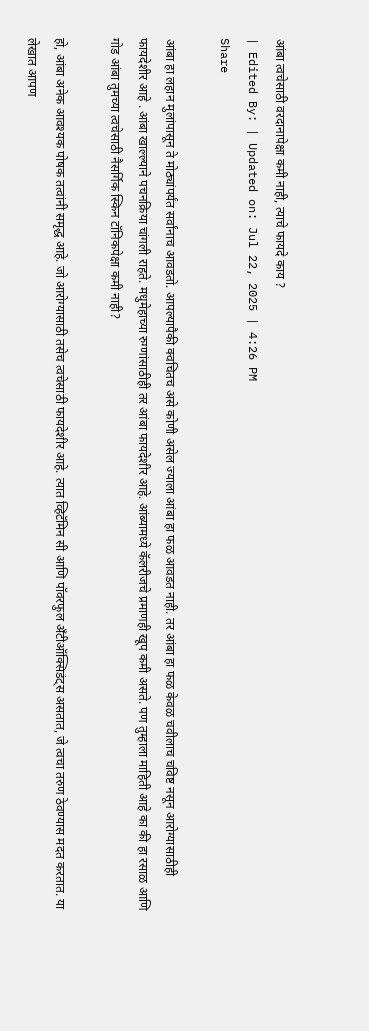आंबा त्वचेसाठी वरदानापेक्षा कमी नाही, त्याचे फायदे काय ?
| Edited By: | Updated on: Jul 22, 2025 | 4:26 PM
Share

आंबा हा लहान मुलांपासून ते मोठ्यांपर्यंत सर्वांनाच आवडतो. आपल्यापैकी क्वचितच असे कोणी असेल ज्याला आंबा हा फळ आवडत नाही. तर आंबा हा फळ केवळ चवीलाच चविष्ट नसून आरोग्यासाठीही फायदेशीर आहे . आंबा खाल्ल्याने पचनक्रिया चांगली राहते. मधुमेहाच्या रुग्णांसाठीही तर आंबा फायदेशीर आहे. आंब्यामध्ये कॅलरीजचे प्रमाणही खूप कमी असते. पण तुम्हाला माहिती आहे का की हा रसाळ आणि गोड आंबा तुमच्या त्वचेसाठी नैसर्गिक स्किन टॉनिकपेक्षा कमी नाही?

हो, आंबा अनेक आवश्यक पोषक तत्वांनी समृद्ध आहे. जो आरोग्यासाठी तसेच त्वचेसाठी फायदेशीर आहे. त्यात व्हिटॅमिन सी आणि पॉवरफुल अँटीऑक्सिडंट्स असतात, जे त्वचा तरुण ठेवण्यास मदत करतात. या लेखात आपण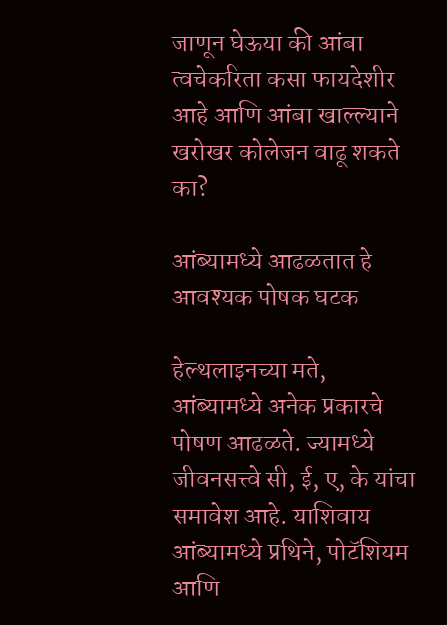जाणून घेऊया की आंबा त्वचेकरिता कसा फायदेशीर आहे आणि आंबा खाल्ल्याने खरोखर कोलेजन वाढू शकते का?

आंब्यामध्ये आढळतात हे आवश्यक पोषक घटक

हेल्थलाइनच्या मते, आंब्यामध्ये अनेक प्रकारचे पोषण आढळते. ज्यामध्ये जीवनसत्त्वे सी, ई, ए, के यांचा समावेश आहे. याशिवाय आंब्यामध्ये प्रथिने, पोटॅशियम आणि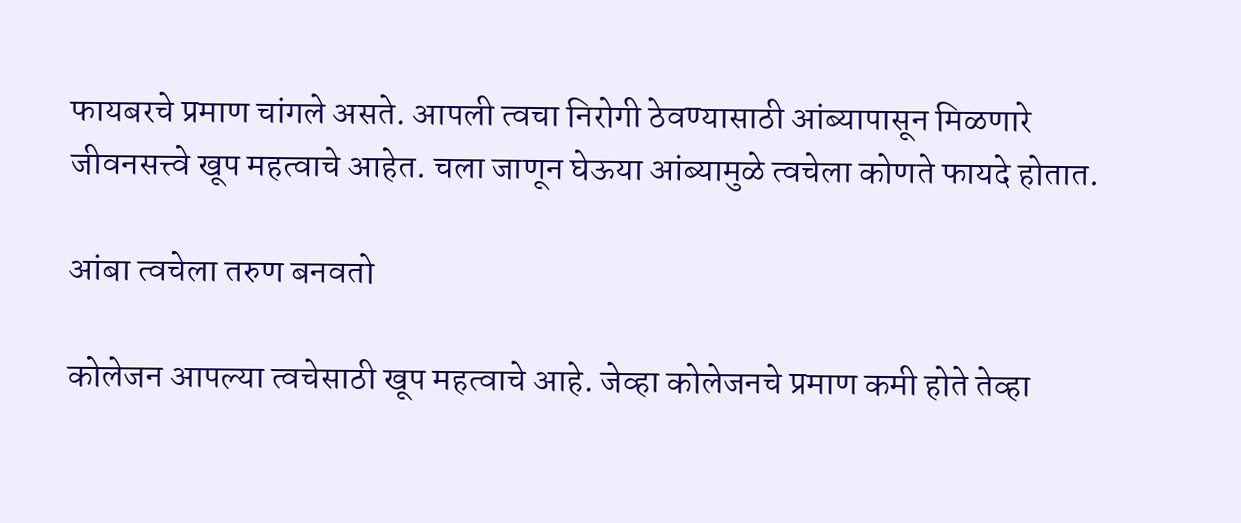फायबरचे प्रमाण चांगले असते. आपली त्वचा निरोगी ठेवण्यासाठी आंब्यापासून मिळणारे जीवनसत्त्वे खूप महत्वाचे आहेत. चला जाणून घेऊया आंब्यामुळे त्वचेला कोणते फायदे होतात.

आंबा त्वचेला तरुण बनवतो

कोलेजन आपल्या त्वचेसाठी खूप महत्वाचे आहे. जेव्हा कोलेजनचे प्रमाण कमी होते तेव्हा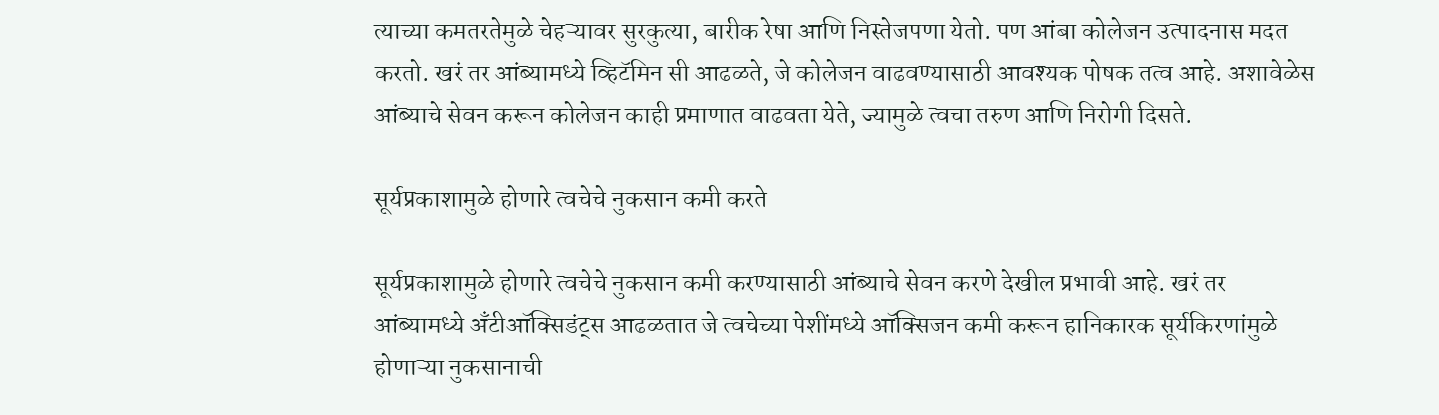त्याच्या कमतरतेमुळे चेहऱ्यावर सुरकुत्या, बारीक रेषा आणि निस्तेजपणा येतो. पण आंबा कोलेजन उत्पादनास मदत करतो. खरं तर आंब्यामध्ये व्हिटॅमिन सी आढळते, जे कोलेजन वाढवण्यासाठी आवश्यक पोषक तत्व आहे. अशावेळेस आंब्याचे सेवन करून कोलेजन काही प्रमाणात वाढवता येते, ज्यामुळे त्वचा तरुण आणि निरोगी दिसते.

सूर्यप्रकाशामुळे होणारे त्वचेचे नुकसान कमी करते

सूर्यप्रकाशामुळे होणारे त्वचेचे नुकसान कमी करण्यासाठी आंब्याचे सेवन करणे देखील प्रभावी आहे. खरं तर आंब्यामध्ये अँटीऑक्सिडंट्स आढळतात जे त्वचेच्या पेशींमध्ये ऑक्सिजन कमी करून हानिकारक सूर्यकिरणांमुळे होणाऱ्या नुकसानाची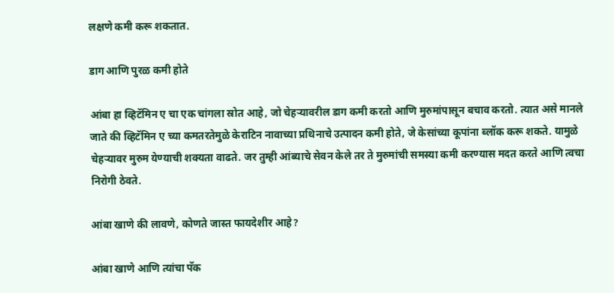लक्षणे कमी करू शकतात.

डाग आणि पुरळ कमी होते

आंबा हा व्हिटॅमिन ए चा एक चांगला स्रोत आहे, जो चेहऱ्यावरील डाग कमी करतो आणि मुरुमांपासून बचाव करतो. त्यात असे मानले जाते की व्हिटॅमिन ए च्या कमतरतेमुळे केराटिन नावाच्या प्रथिनाचे उत्पादन कमी होते, जे केसांच्या कूपांना ब्लॉक करू शकते. यामुळे चेहऱ्यावर मुरुम येण्याची शक्यता वाढते. जर तुम्ही आंब्याचे सेवन केले तर ते मुरुमांची समस्या कमी करण्यास मदत करते आणि त्वचा निरोगी ठेवते.

आंबा खाणे की लावणे, कोणते जास्त फायदेशीर आहे?

आंबा खाणे आणि त्यांचा पॅक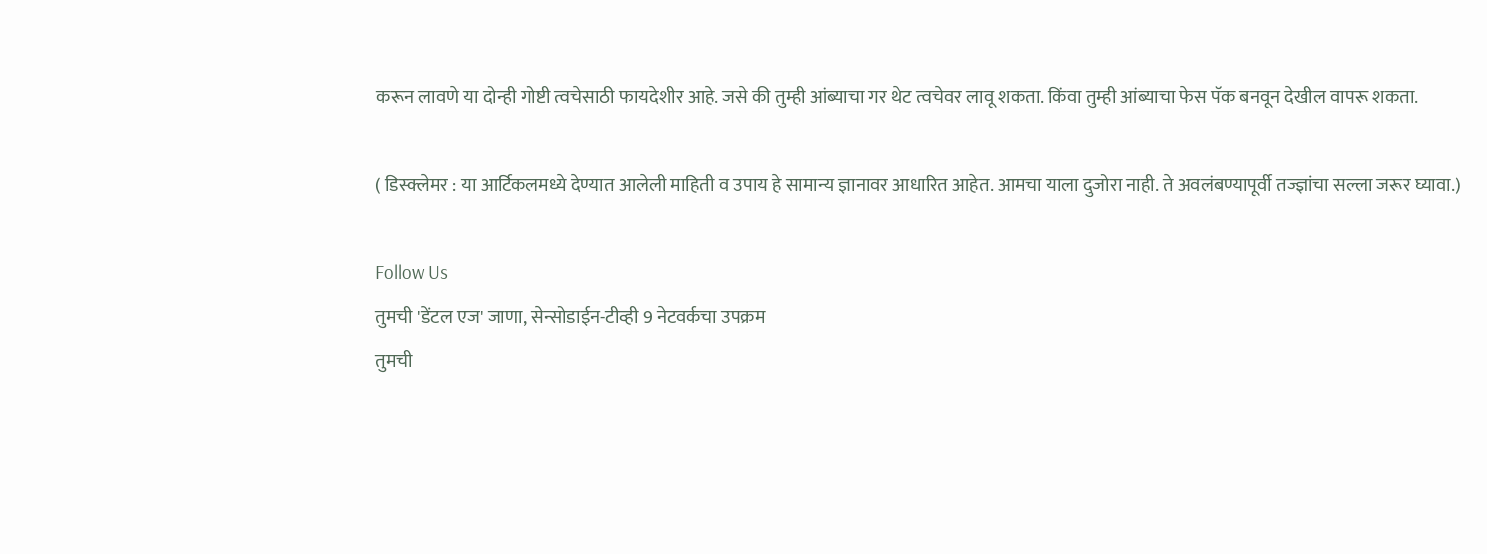करून लावणे या दोन्ही गोष्टी त्वचेसाठी फायदेशीर आहे. जसे की तुम्ही आंब्याचा गर थेट त्वचेवर लावू शकता. किंवा तुम्ही आंब्याचा फेस पॅक बनवून देखील वापरू शकता.

( डिस्क्लेमर : या आर्टिकलमध्ये देण्यात आलेली माहिती व उपाय हे सामान्य ज्ञानावर आधारित आहेत. आमचा याला दुजोरा नाही. ते अवलंबण्यापूर्वी तज्ज्ञांचा सल्ला जरूर घ्यावा.)

Follow Us
तुमची 'डेंटल एज' जाणा, सेन्सोडाईन-टीव्ही 9 नेटवर्कचा उपक्रम
तुमची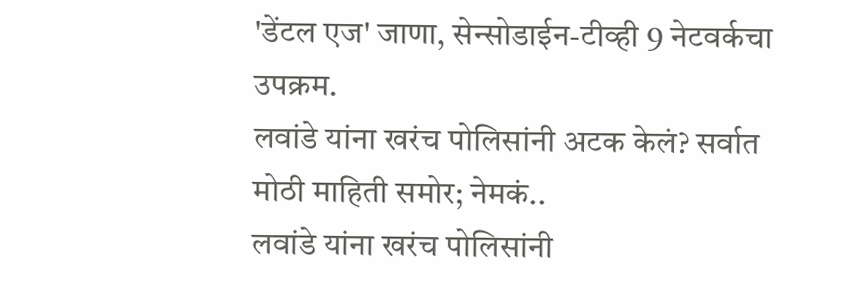'डेंटल एज' जाणा, सेन्सोडाईन-टीव्ही 9 नेटवर्कचा उपक्रम.
लवांडे यांना खरंच पोलिसांनी अटक केलं? सर्वात मोठी माहिती समोर; नेमकं..
लवांडे यांना खरंच पोलिसांनी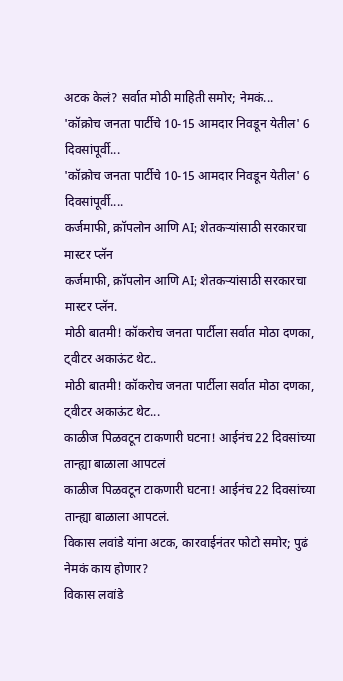अटक केलं? सर्वात मोठी माहिती समोर; नेमकं...
'कॉक्रोच जनता पार्टीचे 10-15 आमदार निवडून येतील' 6 दिवसांपूर्वी...
'कॉक्रोच जनता पार्टीचे 10-15 आमदार निवडून येतील' 6 दिवसांपूर्वी....
कर्जमाफी, क्रॉपलोन आणि AI; शेतकऱ्यांसाठी सरकारचा मास्टर प्लॅन
कर्जमाफी, क्रॉपलोन आणि AI; शेतकऱ्यांसाठी सरकारचा मास्टर प्लॅन.
मोठी बातमी! कॉकरोच जनता पार्टीला सर्वात मोठा दणका, ट्वीटर अकाऊंट थेट..
मोठी बातमी! कॉकरोच जनता पार्टीला सर्वात मोठा दणका, ट्वीटर अकाऊंट थेट...
काळीज पिळवटून टाकणारी घटना! आईनंच 22 दिवसांच्या तान्ह्या बाळाला आपटलं
काळीज पिळवटून टाकणारी घटना! आईनंच 22 दिवसांच्या तान्ह्या बाळाला आपटलं.
विकास लवांडे यांना अटक, कारवाईनंतर फोटो समोर; पुढं नेमकं काय होणार?
विकास लवांडे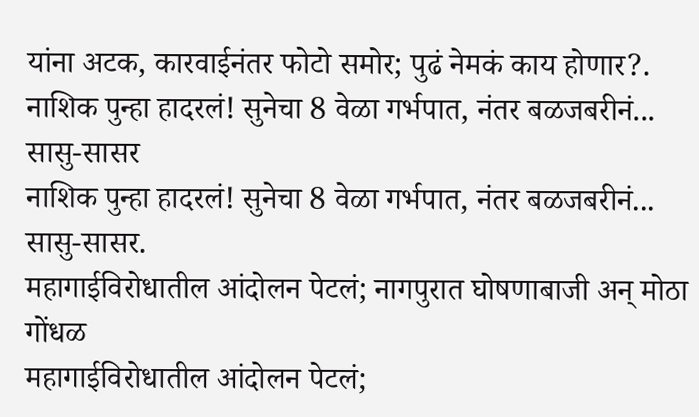यांना अटक, कारवाईनंतर फोटो समोर; पुढं नेमकं काय होणार?.
नाशिक पुन्हा हादरलं! सुनेचा 8 वेळा गर्भपात, नंतर बळजबरीनं... सासु-सासर
नाशिक पुन्हा हादरलं! सुनेचा 8 वेळा गर्भपात, नंतर बळजबरीनं... सासु-सासर.
महागाईविरोधातील आंदोलन पेटलं; नागपुरात घोषणाबाजी अन् मोठा गोंधळ
महागाईविरोधातील आंदोलन पेटलं;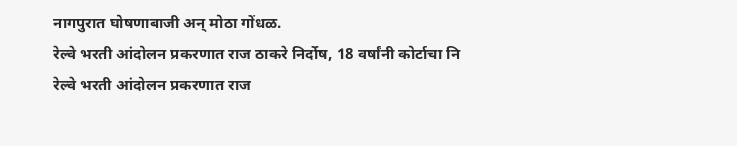नागपुरात घोषणाबाजी अन् मोठा गोंधळ.
रेल्वे भरती आंदोलन प्रकरणात राज ठाकरे निर्दोष, 18 वर्षांनी कोर्टाचा नि
रेल्वे भरती आंदोलन प्रकरणात राज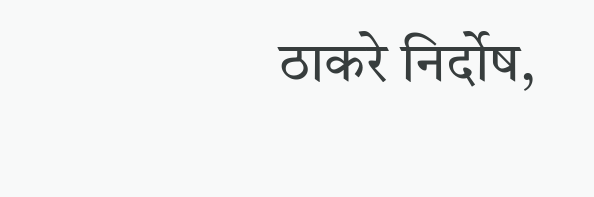ठाकरे निर्दोष,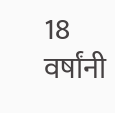18 वर्षांनी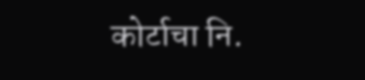कोर्टाचा नि.